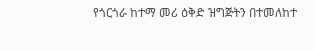የጎርጎራ ከተማ መሪ ዕቅድ ዝግጅትን በተመለከተ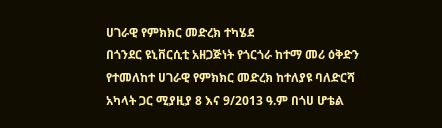ሀገራዊ የምክክር መድረክ ተካሄደ
በጎንደር ዩኒቨርሲቲ አዘጋጅነት የጎርጎራ ከተማ መሪ ዕቅድን የተመለከተ ሀገራዊ የምክክር መድረክ ከተለያዩ ባለድርሻ አካላት ጋር ሚያዚያ 8 እና 9/2013 ዓ.ም በጎሀ ሆቴል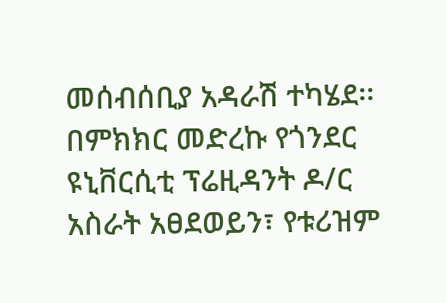መሰብሰቢያ አዳራሽ ተካሄደ፡፡
በምክክር መድረኩ የጎንደር ዩኒቨርሲቲ ፕሬዚዳንት ዶ/ር አስራት አፀደወይን፣ የቱሪዝም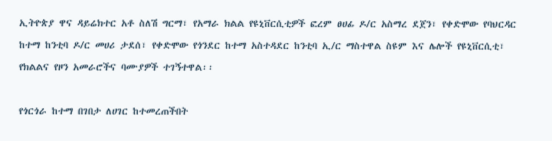ኢትዮጵያ ዋና ዳይሬክተር አቶ ስለሽ ግርማ፣ የአማራ ክልል የዩኒቨርሲቲዎች ፎረም ፀሀፊ ዶ/ር አስማረ ደጀን፣ የቀድሞው የባህርዳር ከተማ ከንቲባ ዶ/ር መሀሪ ታደሰ፣ የቀድሞው የጎንደር ከተማ አስተዳደር ከንቲባ ኢ/ር ማስተዋል ስዩም እና ሌሎች የዩኒቨርሲቲ፣ የክልልና የዞን አመራሮችና ባሙያዎች ተገኝተዋል፡፡

የጎርጎራ ከተማ በገበታ ለሀገር ከተመረጠችበት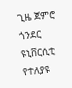ጊዜ ጀምሮ ጎንደር ዩኒቨርሲቲ የተለያዩ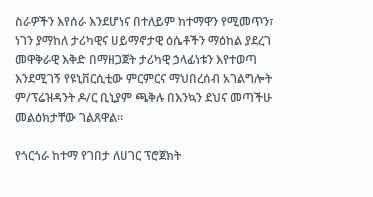ስራዎችን እየሰራ እንደሆነና በተለይም ከተማዋን የሚመጥን፣ ነገን ያማከለ ታሪካዊና ሀይማኖታዊ ዕሴቶችን ማዕከል ያደረገ መዋቅራዊ እቅድ በማዘጋጀት ታሪካዊ ኃላፊነቱን እየተወጣ እንደሚገኝ የዩኒቨርሲቲው ምርምርና ማህበረሰብ አገልግሎት ም/ፕሬዝዳንት ዶ/ር ቢኒያም ጫቅሉ በእንኳን ደህና መጣችሁ መልዕክታቸው ገልጸዋል፡፡

የጎርጎራ ከተማ የገበታ ለሀገር ፕሮጀክት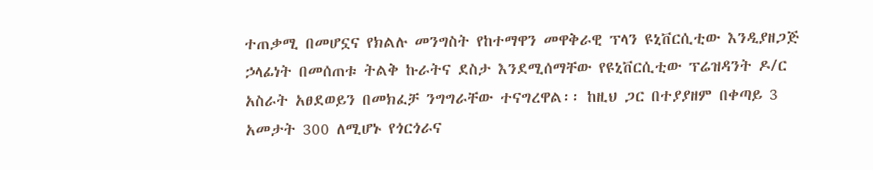ተጠቃሚ በመሆኗና የክልሉ መንግስት የከተማዋን መዋቅራዊ ፕላን ዩኒቨርሲቲው እንዲያዘጋጅ ኃላፊነት በመሰጠቱ ትልቅ ኩራትና ደስታ እንደሚሰማቸው የዩኒቨርሲቲው ፕሬዝዳንት ዶ/ር አስራት አፀደወይን በመክፈቻ ንግግራቸው ተናግረዋል፡፡ ከዚህ ጋር በተያያዘም በቀጣይ 3 አመታት 300 ለሚሆኑ የጎርጎራና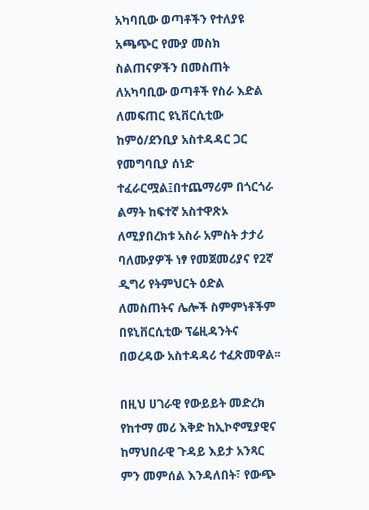አካባቢው ወጣቶችን የተለያዩ አጫጭር የሙያ መስክ ስልጠናዎችን በመስጠት ለአካባቢው ወጣቶች የስራ እድል ለመፍጠር ዩኒቨርሲቲው ከምዕ/ደንቢያ አስተዳዳር ጋር የመግባቢያ ሰነድ ተፈራርሟል፤በተጨማሪም በጎርጎራ ልማት ከፍተኛ አስተዋጽኦ ለሚያበረክቱ አስራ አምስት ታታሪ ባለሙያዎች ነፃ የመጀመሪያና የ2ኛ ዲግሪ የትምህርት ዕድል ለመስጠትና ሌሎች ስምምነቶችም በዩኒቨርሲቲው ፕሬዚዳንትና በወረዳው አስተዳዳሪ ተፈጽመዋል፡፡

በዚህ ሀገራዊ የውይይት መድረክ የከተማ መሪ እቅድ ከኢኮኖሚያዊና ከማህበራዊ ጉዳይ እይታ አንጻር ምን መምሰል እንዳለበት፣ የውጭ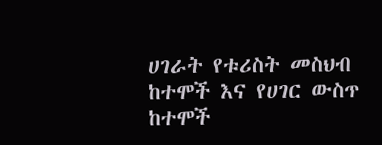ሀገራት የቱሪስት መስህብ ከተሞች እና የሀገር ውስጥ ከተሞች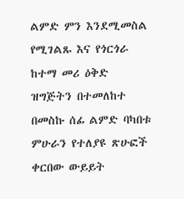ልምድ ምን እንደሚመስል የሚገልጹ እና የጎርጎራ ከተማ መሪ ዕቅድ ዝግጅትን በተመለከተ በመስኩ ሰፊ ልምድ ባካበቱ ምሁራን የተለያዩ ጽሁፎች ቀርበው ውይይት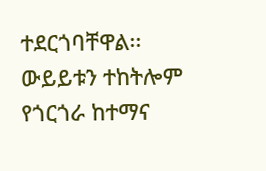ተደርጎባቸዋል፡፡
ውይይቱን ተከትሎም የጎርጎራ ከተማና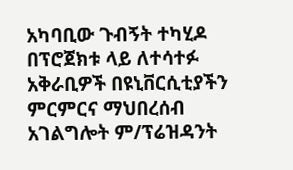አካባቢው ጉብኝት ተካሂዶ በፕሮጀክቱ ላይ ለተሳተፉ አቅራቢዎች በዩኒቨርሲቲያችን ምርምርና ማህበረሰብ አገልግሎት ም/ፕሬዝዳንት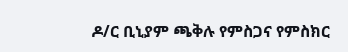ዶ/ር ቢኒያም ጫቅሉ የምስጋና የምስክር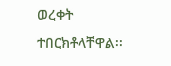ወረቀት ተበርክቶላቸዋል፡፡